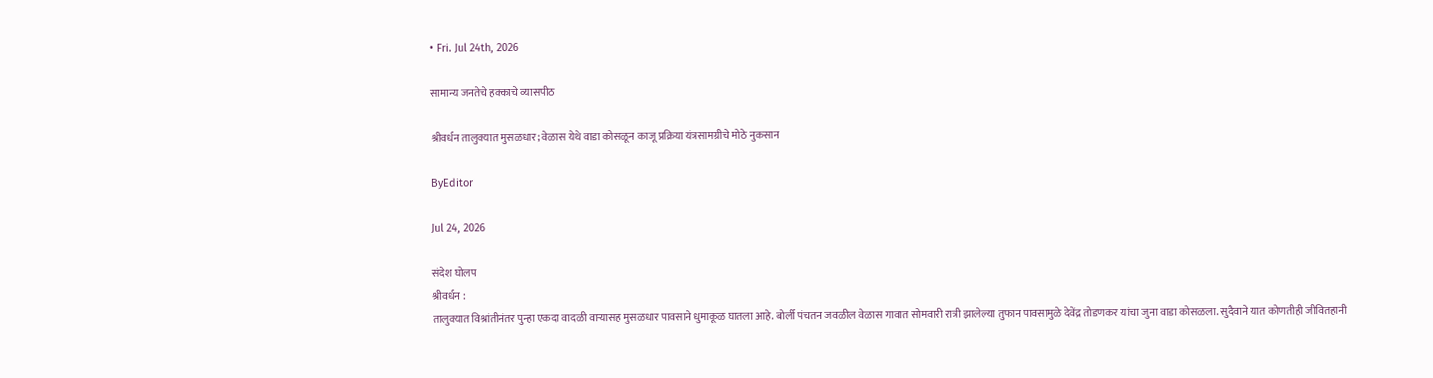• Fri. Jul 24th, 2026

सामान्य जनतेचे हक्काचे व्यासपीठ

श्रीवर्धन तालुक्यात मुसळधार; वेळास येथे वाडा कोसळून काजू प्रक्रिया यंत्रसामग्रीचे मोठे नुकसान

ByEditor

Jul 24, 2026

संदेश घोलप
श्रीवर्धन :
तालुक्यात विश्रांतीनंतर पुन्हा एकदा वादळी वाऱ्यासह मुसळधार पावसाने धुमाकूळ घातला आहे. बोर्ली पंचतन जवळील वेळास गावात सोमवारी रात्री झालेल्या तुफान पावसामुळे देवेंद्र तोडणकर यांचा जुना वाडा कोसळला. सुदैवाने यात कोणतीही जीवितहानी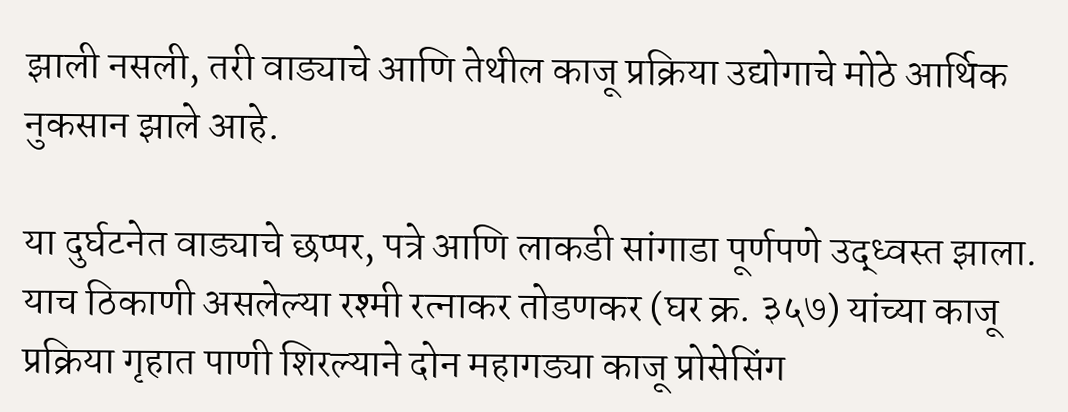झाली नसली, तरी वाड्याचे आणि तेथील काजू प्रक्रिया उद्योगाचे मोठे आर्थिक नुकसान झाले आहे.

या दुर्घटनेत वाड्याचे छप्पर, पत्रे आणि लाकडी सांगाडा पूर्णपणे उद्ध्वस्त झाला. याच ठिकाणी असलेल्या रश्मी रत्नाकर तोडणकर (घर क्र. ३५७) यांच्या काजू प्रक्रिया गृहात पाणी शिरल्याने दोन महागड्या काजू प्रोसेसिंग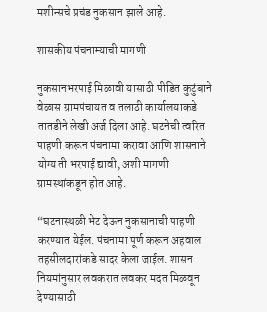मशीन्सचे प्रचंड नुकसान झाले आहे.

शासकीय पंचनाम्याची मागणी

नुकसानभरपाई मिळावी यासाठी पीडित कुटुंबाने वेळास ग्रामपंचायत व तलाठी कार्यालयाकडे तातडीने लेखी अर्ज दिला आहे. घटनेची त्वरित पाहणी करून पंचनामा करावा आणि शासनाने योग्य ती भरपाई द्यावी, अशी मागणी ग्रामस्थांकडून होत आहे.

“घटनास्थळी भेट देऊन नुकसानाची पाहणी करण्यात येईल. पंचनामा पूर्ण करून अहवाल तहसीलदारांकडे सादर केला जाईल. शासन नियमांनुसार लवकरात लवकर मदत मिळवून देण्यासाठी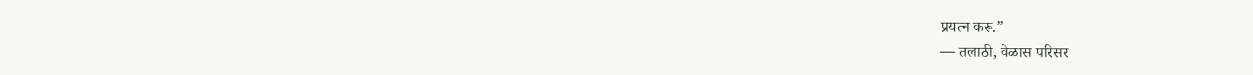प्रयत्न करू.”
— तलाठी, वेळास परिसर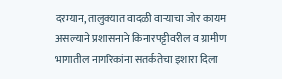दरम्यान, तालुक्यात वादळी वाऱ्याचा जोर कायम असल्याने प्रशासनाने किनारपट्टीवरील व ग्रामीण भागातील नागरिकांना सतर्कतेचा इशारा दिला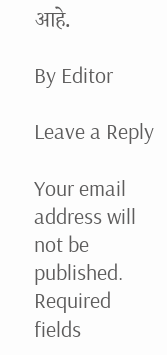आहे.

By Editor

Leave a Reply

Your email address will not be published. Required fields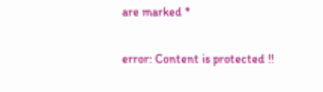are marked *

error: Content is protected !!